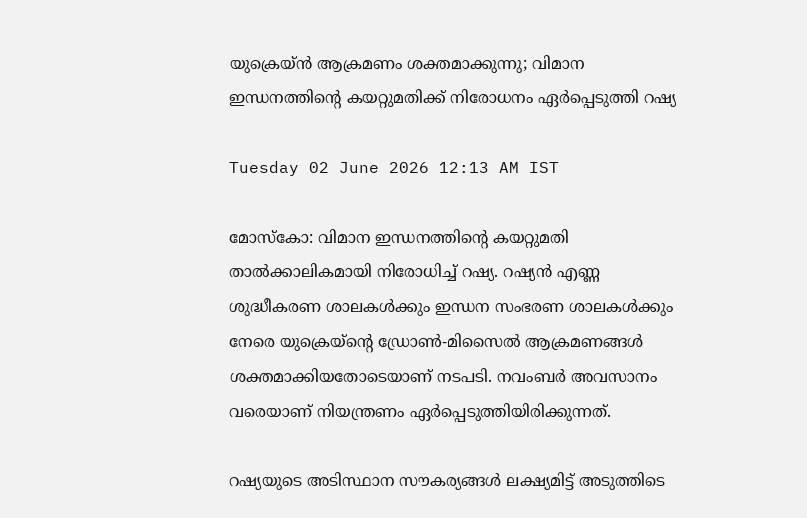യുക്രെയ്ൻ ആക്രമണം ശക്തമാക്കുന്നു; വിമാന ഇന്ധനത്തിന്റെ കയറ്റുമതിക്ക് നിരോധനം ഏർപ്പെടുത്തി റഷ്യ

Tuesday 02 June 2026 12:13 AM IST

മോസ്‌കോ: വിമാന ഇന്ധനത്തിന്റെ കയറ്റുമതി താൽക്കാലികമായി നിരോധിച്ച് റഷ്യ. റഷ്യൻ എണ്ണ ശുദ്ധീകരണ ശാലകൾക്കും ഇന്ധന സംഭരണ ശാലകൾക്കും നേരെ യുക്രെയ്‌ന്റെ ഡ്രോൺ-മിസൈൽ ആക്രമണങ്ങൾ ശക്തമാക്കിയതോടെയാണ് നടപടി. നവംബർ അവസാനം വരെയാണ് നിയന്ത്രണം ഏർപ്പെടുത്തിയിരിക്കുന്നത്.

റഷ്യയുടെ അടിസ്ഥാന സൗകര്യങ്ങൾ ലക്ഷ്യമിട്ട് അടുത്തിടെ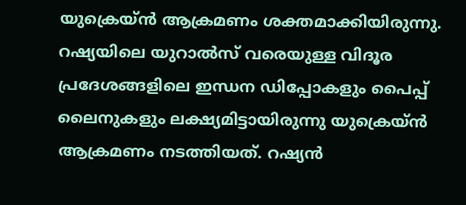യുക്രെയ്ൻ ആക്രമണം ശക്തമാക്കിയിരുന്നു. റഷ്യയിലെ യുറാൽസ് വരെയുള്ള വിദൂര പ്രദേശങ്ങളിലെ ഇന്ധന ഡിപ്പോകളും പൈപ്പ് ലൈനുകളും ലക്ഷ്യമിട്ടായിരുന്നു യുക്രെയ്ൻ ആക്രമണം നടത്തിയത്. റഷ്യൻ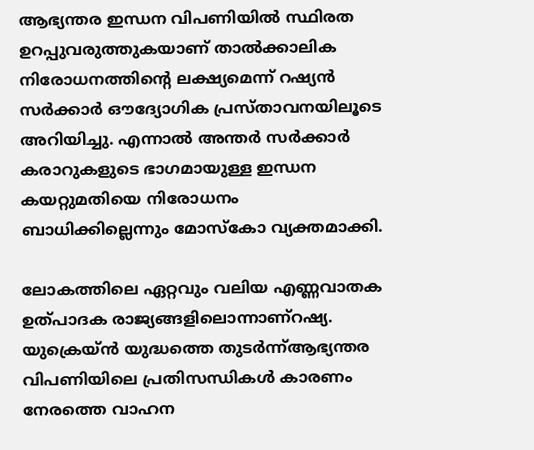ആഭ്യന്തര ഇന്ധന വിപണിയിൽ സ്ഥിരത ഉറപ്പുവരുത്തുകയാണ് താൽക്കാലിക നിരോധനത്തിന്റെ ലക്ഷ്യമെന്ന് റഷ്യൻ സർക്കാർ ഔദ്യോഗിക പ്രസ്താവനയിലൂടെ അറിയിച്ചു. എന്നാൽ അന്തർ സർക്കാർ കരാറുകളുടെ ഭാഗമായുള്ള ഇന്ധന കയറ്റുമതിയെ നിരോധനം ബാധിക്കില്ലെന്നും മോസ്‌കോ വ്യക്തമാക്കി.

ലോകത്തിലെ ഏറ്റവും വലിയ എണ്ണവാതക ഉത്പാദക രാജ്യങ്ങളിലൊന്നാണ്റഷ്യ. യുക്രെയ്ൻ യുദ്ധത്തെ തുടർന്ന്ആഭ്യന്തര വിപണിയിലെ പ്രതിസന്ധികൾ കാരണം നേരത്തെ വാഹന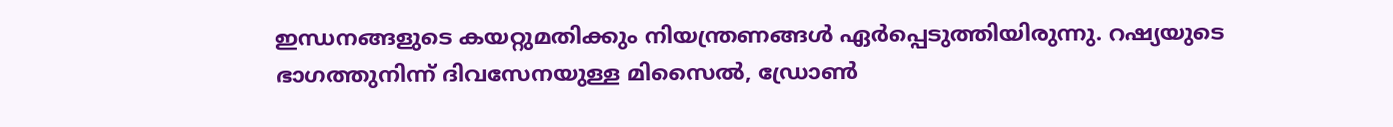ഇന്ധനങ്ങളുടെ കയറ്റുമതിക്കും നിയന്ത്രണങ്ങൾ ഏർപ്പെടുത്തിയിരുന്നു. റഷ്യയുടെ ഭാഗത്തുനിന്ന് ദിവസേനയുള്ള മിസൈൽ, ഡ്രോൺ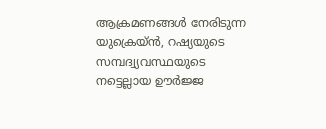ആക്രമണങ്ങൾ നേരിടുന്ന യുക്രെയ്ൻ, റഷ്യയുടെ സമ്പദ്വ്യവസ്ഥയുടെ നട്ടെല്ലായ ഊർജ്ജ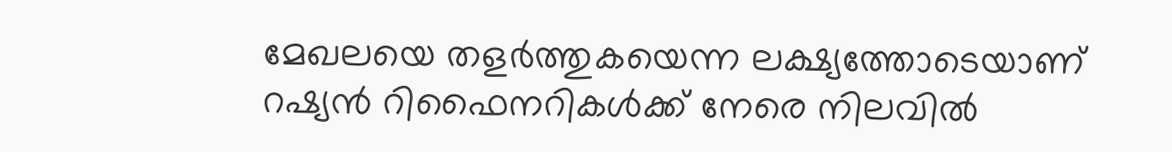മേഖലയെ തളർത്തുകയെന്ന ലക്ഷ്യത്തോടെയാണ് റഷ്യൻ റിഫൈനറികൾക്ക് നേരെ നിലവിൽ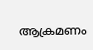ആക്രമണം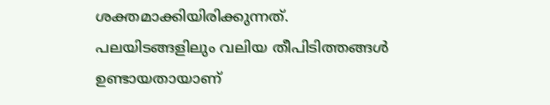ശക്തമാക്കിയിരിക്കുന്നത്. പലയിടങ്ങളിലും വലിയ തീപിടിത്തങ്ങൾ ഉണ്ടായതായാണ്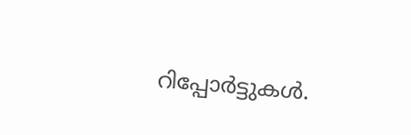റിപ്പോർട്ടുകൾ.